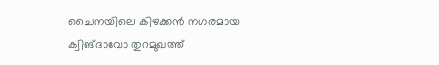ചൈനയിലെ കിഴക്കൻ നഗരമായ ക്വിങ്ദാവോ തുറമുഖത്ത്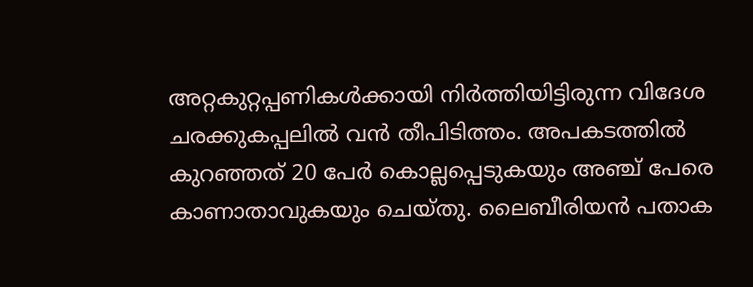അറ്റകുറ്റപ്പണികൾക്കായി നിർത്തിയിട്ടിരുന്ന വിദേശ ചരക്കുകപ്പലിൽ വൻ തീപിടിത്തം. അപകടത്തിൽ കുറഞ്ഞത് 20 പേർ കൊല്ലപ്പെടുകയും അഞ്ച് പേരെ കാണാതാവുകയും ചെയ്തു. ലൈബീരിയൻ പതാക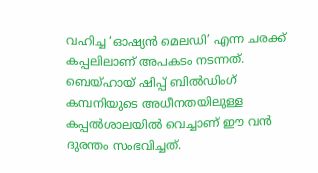വഹിച്ച ‘ഓഷ്യൻ മെലഡി’ എന്ന ചരക്ക് കപ്പലിലാണ് അപകടം നടന്നത്. ബെയ്ഹായ് ഷിപ്പ് ബിൽഡിംഗ് കമ്പനിയുടെ അധീനതയിലുള്ള കപ്പൽശാലയിൽ വെച്ചാണ് ഈ വൻ ദുരന്തം സംഭവിച്ചത്.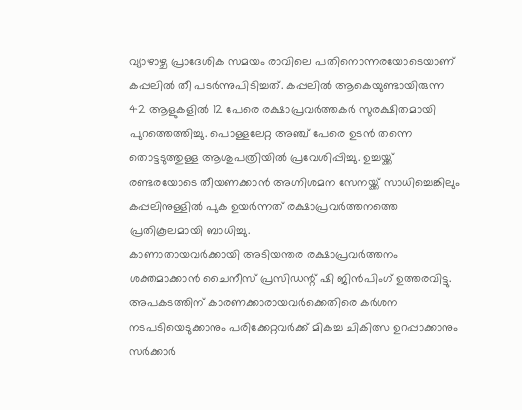വ്യാഴാഴ്ച പ്രാദേശിക സമയം രാവിലെ പതിനൊന്നരയോടെയാണ് കപ്പലിൽ തീ പടർന്നുപിടിച്ചത്. കപ്പലിൽ ആകെയുണ്ടായിരുന്ന 42 ആളുകളിൽ 12 പേരെ രക്ഷാപ്രവർത്തകർ സുരക്ഷിതമായി പുറത്തെത്തിച്ചു. പൊള്ളലേറ്റ അഞ്ച് പേരെ ഉടൻ തന്നെ തൊട്ടടുത്തുള്ള ആശുപത്രിയിൽ പ്രവേശിപ്പിച്ചു. ഉച്ചയ്ക്ക് രണ്ടരയോടെ തീയണക്കാൻ അഗ്നിശമന സേനയ്ക്ക് സാധിച്ചെങ്കിലും കപ്പലിനുള്ളിൽ പുക ഉയർന്നത് രക്ഷാപ്രവർത്തനത്തെ പ്രതികൂലമായി ബാധിച്ചു.
കാണാതായവർക്കായി അടിയന്തര രക്ഷാപ്രവർത്തനം ശക്തമാക്കാൻ ചൈനീസ് പ്രസിഡന്റ് ഷി ജിൻപിംഗ് ഉത്തരവിട്ടു. അപകടത്തിന് കാരണക്കാരായവർക്കെതിരെ കർശന നടപടിയെടുക്കാനും പരിക്കേറ്റവർക്ക് മികച്ച ചികിത്സ ഉറപ്പാക്കാനും സർക്കാർ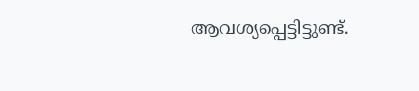ആവശ്യപ്പെട്ടിട്ടുണ്ട്.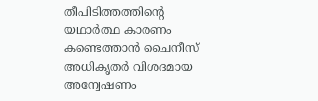തീപിടിത്തത്തിന്റെ യഥാർത്ഥ കാരണം കണ്ടെത്താൻ ചൈനീസ് അധികൃതർ വിശദമായ അന്വേഷണം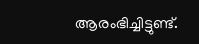ആരംഭിച്ചിട്ടുണ്ട്.